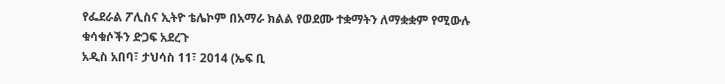የፌደራል ፖሊስና ኢትዮ ቴሌኮም በአማራ ክልል የወደሙ ተቋማትን ለማቋቋም የሚውሉ ቁሳቁሶችን ድጋፍ አደረጉ
አዲስ አበባ፣ ታህሳስ 11፣ 2014 (ኤፍ ቢ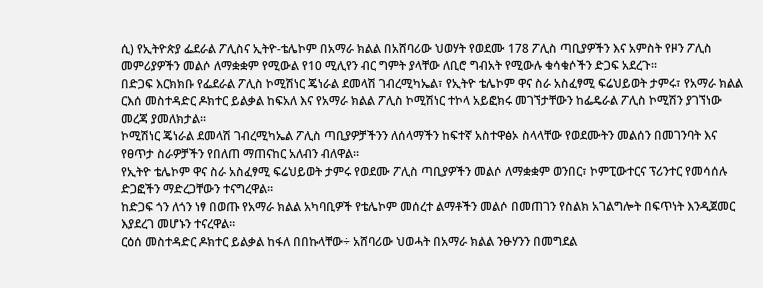ሲ) የኢትዮጵያ ፌደራል ፖሊስና ኢትዮ-ቴሌኮም በአማራ ክልል በአሸባሪው ህወሃት የወደሙ 178 ፖሊስ ጣቢያዎችን እና አምስት የዞን ፖሊስ መምሪያዎችን መልሶ ለማቋቋም የሚውል የ10 ሚሊየን ብር ግምት ያላቸው ለቢሮ ግብአት የሚውሉ ቁሳቁሶችን ድጋፍ አደረጉ።
በድጋፍ እርክክቡ የፌደራል ፖሊስ ኮሚሽነር ጄነራል ደመላሽ ገብረሚካኤል፣ የኢትዮ ቴሌኮም ዋና ስራ አስፈፃሚ ፍሬህይወት ታምሩ፣ የአማራ ክልል ርእሰ መስተዳድር ዶክተር ይልቃል ከፍአለ እና የአማራ ክልል ፖሊስ ኮሚሽነር ተኮላ አይፎክሩ መገኘታቸውን ከፌዴራል ፖሊስ ኮሚሽን ያገኘነው መረጃ ያመለክታል፡፡
ኮሚሽነር ጄነራል ደመላሽ ገብረሚካኤል ፖሊስ ጣቢያዎቻችንን ለሰላማችን ከፍተኛ አስተዋፅኦ ስላላቸው የወደሙትን መልሰን በመገንባት እና የፀጥታ ስራዎቻችን የበለጠ ማጠናከር አለብን ብለዋል፡፡
የኢትዮ ቴሌኮም ዋና ስራ አስፈፃሚ ፍሬህይወት ታምሩ የወደሙ ፖሊስ ጣቢያዎችን መልሶ ለማቋቋም ወንበር፣ ኮምፒውተርና ፕሪንተር የመሳሰሉ ድጋፎችን ማድረጋቸውን ተናግረዋል።
ከድጋፍ ጎን ለጎን ነፃ በወጡ የአማራ ክልል አካባቢዎች የቴሌኮም መሰረተ ልማቶችን መልሶ በመጠገን የስልክ አገልግሎት በፍጥነት እንዲጀመር እያደረገ መሆኑን ተናረዋል፡፡
ርዕሰ መስተዳድር ዶክተር ይልቃል ከፋለ በበኩላቸው÷ አሸባሪው ህወሓት በአማራ ክልል ንፁሃንን በመግደል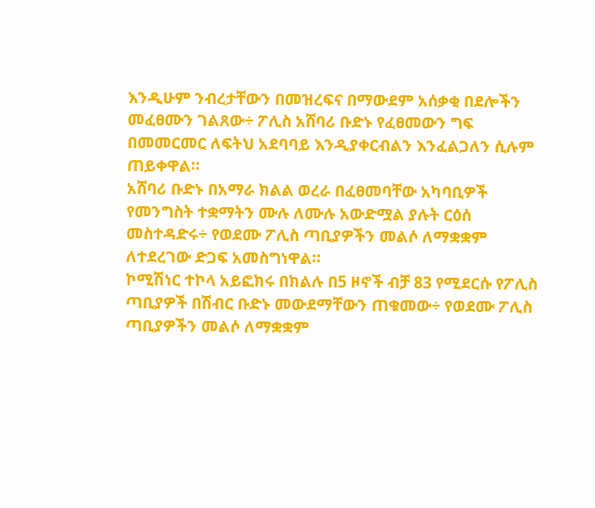እንዲሁም ንብረታቸውን በመዝረፍና በማውደም አሰቃቂ በደሎችን መፈፀሙን ገልጸው÷ ፖሊስ አሸባሪ ቡድኑ የፈፀመውን ግፍ በመመርመር ለፍትህ አደባባይ እንዲያቀርብልን እንፈልጋለን ሲሉም ጠይቀዋል።
አሸባሪ ቡድኑ በአማራ ክልል ወረራ በፈፀመባቸው አካባቢዎች የመንግስት ተቋማትን ሙሉ ለሙሉ አውድሟል ያሉት ርዕሰ መስተዳድሩ÷ የወደሙ ፖሊስ ጣቢያዎችን መልሶ ለማቋቋም ለተደረገው ድጋፍ አመስግነዋል።
ኮሚሽነር ተኮላ አይፎክሩ በክልሉ በ5 ዞኖች ብቻ 83 የሚደርሱ የፖሊስ ጣቢያዎች በሽብር ቡድኑ መውደማቸውን ጠቁመው÷ የወደሙ ፖሊስ ጣቢያዎችን መልሶ ለማቋቋም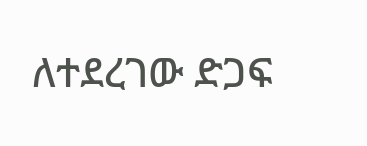ለተደረገው ድጋፍ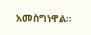አመስግነዋል።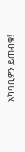አካባቢዎን ይጠብቁ!